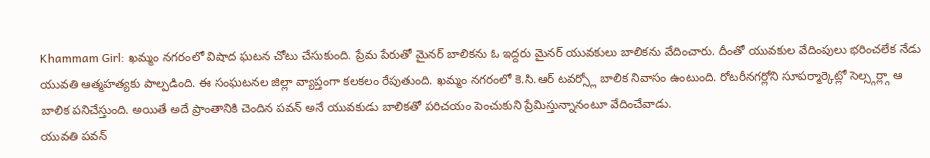Khammam Girl: ఖమ్మం నగరంలో విషాద ఘటన చోటు చేసుకుంది. ప్రేమ పేరుతో మైనర్ బాలికను ఓ ఇద్దరు మైనర్ యువకులు బాలికను వేదించారు. దీంతో యువకుల వేదింపులు భరించలేక నేడు యువతి ఆత్మహత్యకు పాల్పడింది. ఈ సంఘటనల జిల్లా వ్యాప్తంగా కలకలం రేపుతుంది. ఖమ్మం నగరంలో కె.సి.ఆర్ టవర్స్లో బాలిక నివాసం ఉంటుంది. రోటరీనగర్లోని సూపర్మార్కెట్లో సెల్స్గర్ల్గా ఆ బాలిక పనిచేస్తుంది. అయితే అదే ప్రాంతానికి చెందిన పవన్ అనే యువకుడు బాలికతో పరిచయం పెంచుకుని ప్రేమిస్తున్నానంటూ వేదించేవాడు.
యువతి పవన్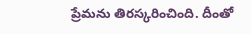ప్రేమను తిరస్కరించింది. దీంతో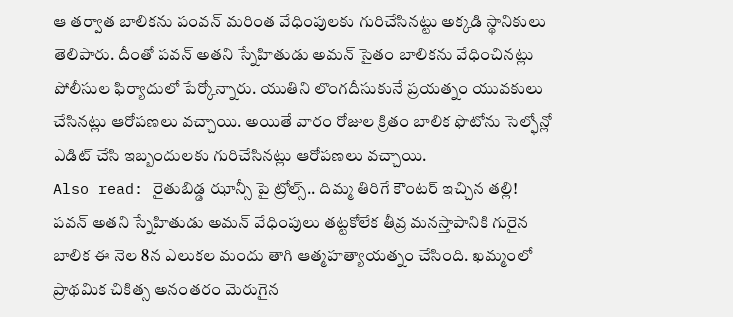ఆ తర్వాత బాలికను పంవన్ మరింత వేధింపులకు గురిచేసినట్టు అక్కడి స్థానికులు తెలిపారు. దీంతో పవన్ అతని స్నేహితుడు అమన్ సైతం బాలికను వేధించినట్లు పోలీసుల ఫిర్యాదులో పేర్కోన్నారు. యుతిని లొంగదీసుకునే ప్రయత్నం యువకులు చేసినట్లు ఆరోపణలు వచ్చాయి. అయితే వారం రోజుల క్రితం బాలిక ఫొటోను సెల్ఫోన్లో ఎడిట్ చేసి ఇబ్బందులకు గురిచేసినట్లు ఆరోపణలు వచ్చాయి.
Also read: రైతుబిడ్డ ఝాన్సీ పై ట్రోల్స్.. దిమ్మ తిరిగే కౌంటర్ ఇచ్చిన తల్లి!
పవన్ అతని స్నేహితుడు అమన్ వేధింపులు తట్టకోలేక తీవ్ర మనస్తాపానికి గురైన బాలిక ఈ నెల 8న ఎలుకల మందు తాగి ఆత్మహత్యాయత్నం చేసింది. ఖమ్మంలో ప్రాథమిక చికిత్స అనంతరం మెరుగైన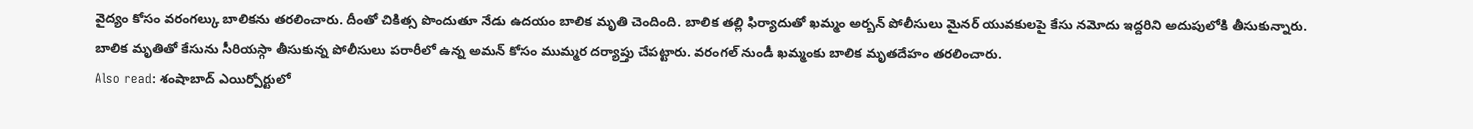వైద్యం కోసం వరంగల్కు బాలికను తరలించారు. దీంతో చికిత్స పొందుతూ నేడు ఉదయం బాలిక మృతి చెందింది. బాలిక తల్లి ఫిర్యాదుతో ఖమ్మం అర్బన్ పోలీసులు మైనర్ యువకులపై కేసు నమోదు ఇద్దరిని అదుపులోకి తీసుకున్నారు. బాలిక మృతితో కేసును సీరియస్గా తీసుకున్న పోలీసులు పరారీలో ఉన్న అమన్ కోసం ముమ్మర దర్యాప్తు చేపట్టారు. వరంగల్ నుండీ ఖమ్మంకు బాలిక మృతదేహం తరలించారు.
Also read: శంషాబాద్ ఎయిర్పోర్టులో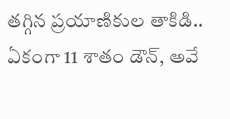తగ్గిన ప్రయాణికుల తాకిడి.. ఏకంగా 11 శాతం డౌన్, అవే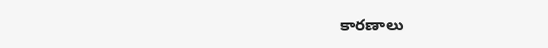కారణాలు